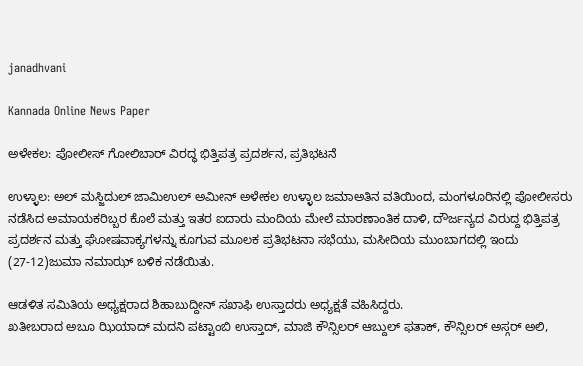janadhvani

Kannada Online News Paper

ಅಳೇಕಲ: ಪೋಲೀಸ್ ಗೋಲಿಬಾರ್ ವಿರದ್ಧ ಭಿತ್ತಿಪತ್ರ ಪ್ರದರ್ಶನ, ಪ್ರತಿಭಟನೆ

ಉಳ್ಳಾಲ: ಅಲ್ ಮಸ್ಜಿದುಲ್ ಜಾಮಿಉಲ್ ಅಮೀನ್ ಅಳೇಕಲ ಉಳ್ಳಾಲ ಜಮಾಅತಿನ ವತಿಯಿಂದ, ಮಂಗಳೂರಿನಲ್ಲಿ ಪೋಲೀಸರು ನಡೆಸಿದ ಅಮಾಯಕರಿಬ್ಬರ ಕೊಲೆ ಮತ್ತು ಇತರ ಐದಾರು ಮಂದಿಯ ಮೇಲೆ ಮಾರಣಾಂತಿಕ ದಾಳಿ, ದೌರ್ಜನ್ಯದ ವಿರುದ್ದ ಭಿತ್ತಿಪತ್ರ ಪ್ರದರ್ಶನ ಮತ್ತು ಘೋಷವಾಕ್ಯಗಳನ್ನು ಕೂಗುವ ಮೂಲಕ ಪ್ರತಿಭಟನಾ ಸಭೆಯು, ಮಸೀದಿಯ ಮುಂಬಾಗದಲ್ಲಿ ಇಂದು (27-12)ಜುಮಾ ನಮಾಝ್ ಬಳಿಕ ನಡೆಯಿತು.

ಆಡಳಿತ ಸಮಿತಿಯ ಅಧ್ಯಕ್ಷರಾದ ಶಿಹಾಬುದ್ದೀನ್ ಸಖಾಫಿ ಉಸ್ತಾದರು ಅಧ್ಯಕ್ಷತೆ ವಹಿಸಿದ್ದರು.
ಖತೀಬರಾದ ಅಬೂ ಝಿಯಾದ್ ಮದನಿ ಪಟ್ಟಾಂಬಿ ಉಸ್ತಾದ್, ಮಾಜಿ ಕೌನ್ಸಿಲರ್ ಆಬ್ದುಲ್ ಫತಾಕ್, ಕೌನ್ಸಿಲರ್ ಅಸ್ಗರ್ ಅಲಿ,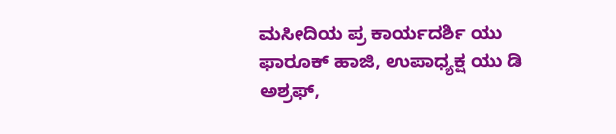ಮಸೀದಿಯ ಪ್ರ ಕಾರ್ಯದರ್ಶಿ ಯು ಫಾರೂಕ್ ಹಾಜಿ, ಉಪಾಧ್ಯಕ್ಷ ಯು ಡಿ ಅಶ್ರಫ್,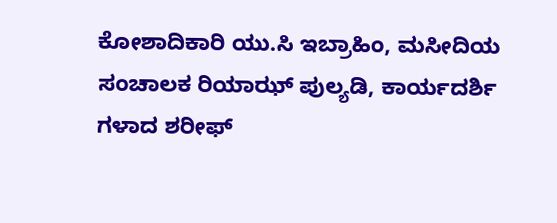ಕೋಶಾದಿಕಾರಿ ಯು.ಸಿ ಇಬ್ರಾಹಿಂ, ಮಸೀದಿಯ ಸಂಚಾಲಕ ರಿಯಾಝ್ ಪುಲ್ಯಡಿ, ಕಾರ್ಯದರ್ಶಿ ಗಳಾದ ಶರೀಫ್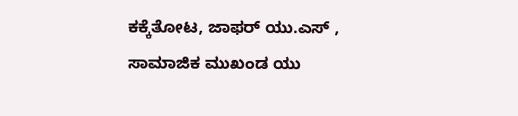ಕಕ್ಕೆತೋಟ, ಜಾಫರ್ ಯು.ಎಸ್ , ಸಾಮಾಜಿಕ ಮುಖಂಡ ಯು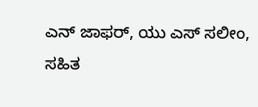ಎನ್ ಜಾಫರ್, ಯು ಎಸ್ ಸಲೀಂ, ಸಹಿತ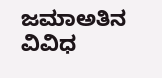ಜಮಾಅತಿನ ವಿವಿಧ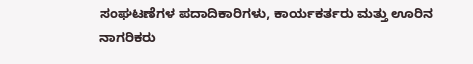ಸಂಘಟಣೆಗಳ ಪದಾದಿಕಾರಿಗಳು, ಕಾರ್ಯಕರ್ತರು ಮತ್ತು ಊರಿನ ನಾಗರಿಕರು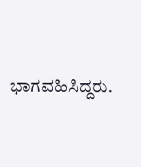ಭಾಗವಹಿಸಿದ್ದರು.